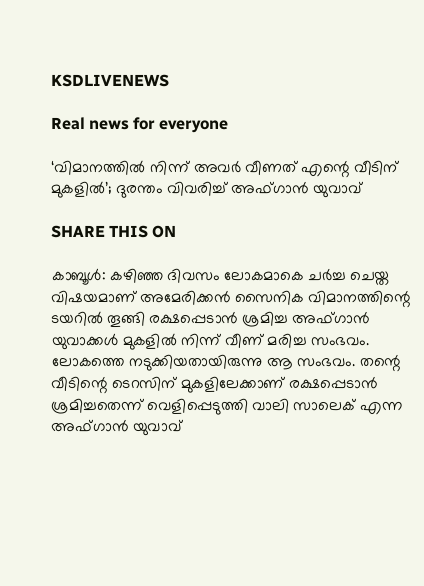KSDLIVENEWS

Real news for everyone

‘വിമാനത്തില്‍ നിന്ന് അവര്‍ വീണത് എന്റെ വീടിന് മുകളില്‍’; ദുരന്തം വിവരിച്ച് അഫ്ഗാന്‍ യുവാവ്

SHARE THIS ON

കാബൂള്‍: കഴിഞ്ഞ ദിവസം ലോകമാകെ ചര്‍ച്ച ചെയ്ത വിഷയമാണ് അമേരിക്കന്‍ സൈനിക വിമാനത്തിന്റെ ടയറില്‍ തൂങ്ങി രക്ഷപ്പെടാന്‍ ശ്രമിച്ച അഫ്ഗാന്‍ യുവാക്കള്‍ മുകളില്‍ നിന്ന് വീണ് മരിച്ച സംഭവം. ലോകത്തെ നടുക്കിയതായിരുന്നു ആ സംഭവം. തന്റെ വീടിന്റെ ടെറസിന് മുകളിലേക്കാണ് രക്ഷപ്പെടാന്‍ ശ്രമിച്ചതെന്ന് വെളിപ്പെടുത്തി വാലി സാലെക് എന്ന അഫ്ഗാന്‍ യുവാവ്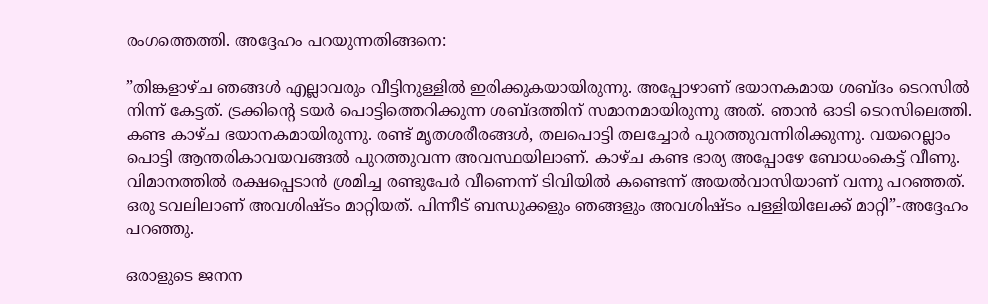രംഗത്തെത്തി. അദ്ദേഹം പറയുന്നതിങ്ങനെ:

”തിങ്കളാഴ്ച ഞങ്ങള്‍ എല്ലാവരും വീട്ടിനുള്ളില്‍ ഇരിക്കുകയായിരുന്നു. അപ്പോഴാണ് ഭയാനകമായ ശബ്ദം ടെറസില്‍ നിന്ന് കേട്ടത്. ട്രക്കിന്റെ ടയര്‍ പൊട്ടിത്തെറിക്കുന്ന ശബ്ദത്തിന് സമാനമായിരുന്നു അത്. ഞാന്‍ ഓടി ടെറസിലെത്തി. കണ്ട കാഴ്ച ഭയാനകമായിരുന്നു. രണ്ട് മൃതശരീരങ്ങള്‍, തലപൊട്ടി തലച്ചോര്‍ പുറത്തുവന്നിരിക്കുന്നു. വയറെല്ലാം പൊട്ടി ആന്തരികാവയവങ്ങല്‍ പുറത്തുവന്ന അവസ്ഥയിലാണ്. കാഴ്ച കണ്ട ഭാര്യ അപ്പോഴേ ബോധംകെട്ട് വീണു. വിമാനത്തില്‍ രക്ഷപ്പെടാന്‍ ശ്രമിച്ച രണ്ടുപേര്‍ വീണെന്ന് ടിവിയില്‍ കണ്ടെന്ന് അയല്‍വാസിയാണ് വന്നു പറഞ്ഞത്. ഒരു ടവലിലാണ് അവശിഷ്ടം മാറ്റിയത്. പിന്നീട് ബന്ധുക്കളും ഞങ്ങളും അവശിഷ്ടം പള്ളിയിലേക്ക് മാറ്റി”-അദ്ദേഹം പറഞ്ഞു.

ഒരാളുടെ ജനന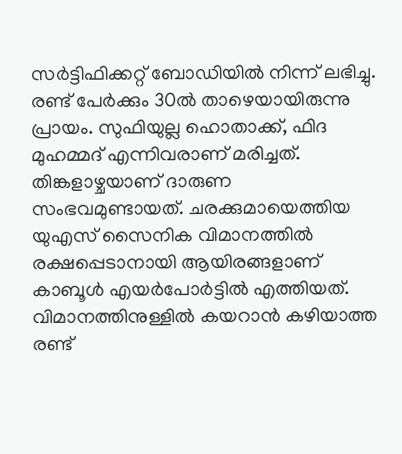സര്‍ട്ടിഫിക്കറ്റ് ബോഡിയില്‍ നിന്ന് ലഭിച്ചു. രണ്ട് പേര്‍ക്കും 30ല്‍ താഴെയായിരുന്നു പ്രായം. സുഫിയുല്ല ഹൊതാക്ക്, ഫിദ മുഹമ്മദ് എന്നിവരാണ് മരിച്ചത്. തിങ്കളാഴ്ചയാണ് ദാരുണ സംഭവമുണ്ടായത്. ചരക്കുമായെത്തിയ യുഎസ് സൈനിക വിമാനത്തില്‍ രക്ഷപ്പെടാനായി ആയിരങ്ങളാണ് കാബൂള്‍ എയര്‍പോര്‍ട്ടില്‍ എത്തിയത്. വിമാനത്തിനുള്ളില്‍ കയറാന്‍ കഴിയാത്ത രണ്ട്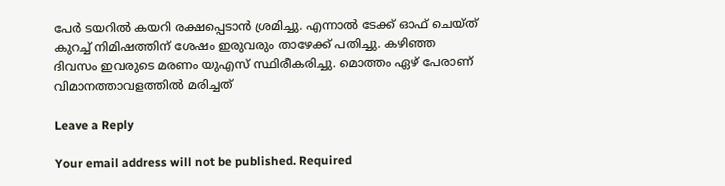പേര്‍ ടയറില്‍ കയറി രക്ഷപ്പെടാന്‍ ശ്രമിച്ചു. എന്നാല്‍ ടേക്ക് ഓഫ് ചെയ്ത് കുറച്ച് നിമിഷത്തിന് ശേഷം ഇരുവരും താഴേക്ക് പതിച്ചു. കഴിഞ്ഞ ദിവസം ഇവരുടെ മരണം യുഎസ് സ്ഥിരീകരിച്ചു. മൊത്തം ഏഴ് പേരാണ് വിമാനത്താവളത്തില്‍ മരിച്ചത്

Leave a Reply

Your email address will not be published. Required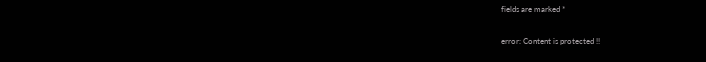fields are marked *

error: Content is protected !!